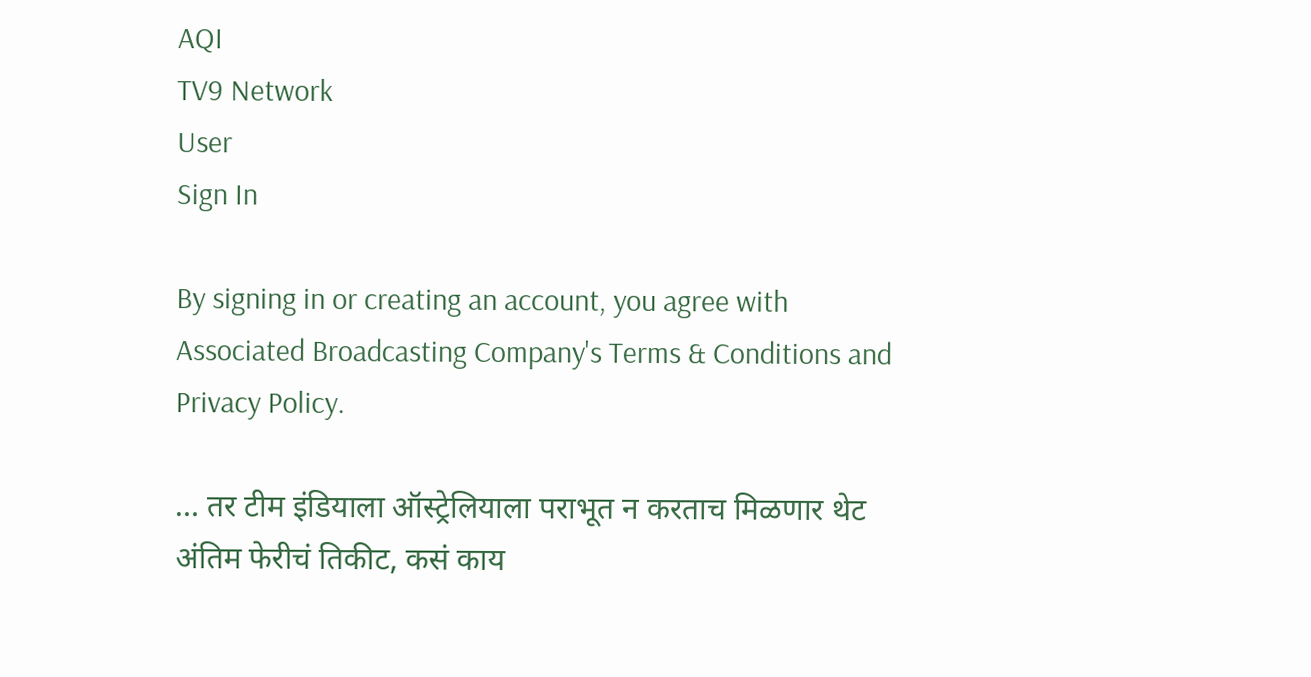AQI
TV9 Network
User
Sign In

By signing in or creating an account, you agree with Associated Broadcasting Company's Terms & Conditions and Privacy Policy.

… तर टीम इंडियाला ऑस्ट्रेलियाला पराभूत न करताच मिळणार थेट अंतिम फेरीचं तिकीट, कसं काय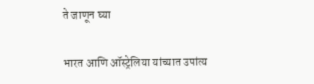ते जाणून घ्या

भारत आणि ऑस्ट्रेलिया यांच्यात उपांत्य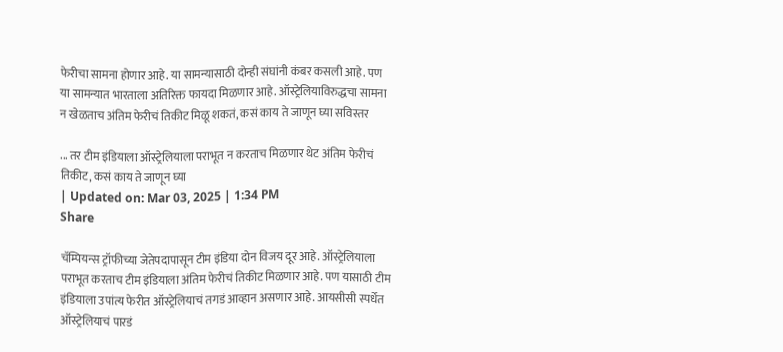फेरीचा सामना होणार आहे. या सामन्यासाठी दोन्ही संघांनी कंबर कसली आहे. पण या सामन्यात भारताला अतिरिक्त फायदा मिळणार आहे. ऑस्ट्रेलियाविरुद्धचा सामना न खेळताच अंतिम फेरीचं तिकीट मिळू शकतं, कसं काय ते जाणून घ्या सविस्तर

... तर टीम इंडियाला ऑस्ट्रेलियाला पराभूत न करताच मिळणार थेट अंतिम फेरीचं तिकीट, कसं काय ते जाणून घ्या
| Updated on: Mar 03, 2025 | 1:34 PM
Share

चॅम्पियन्स ट्रॉफीच्या जेतेपदापासून टीम इंडिया दोन विजय दूर आहे. ऑस्ट्रेलियाला पराभूत करताच टीम इंडियाला अंतिम फेरीचं तिकीट मिळणार आहे. पण यासाठी टीम इंडियाला उपांत्य फेरीत ऑस्ट्रेलियाचं तगडं आव्हान असणार आहे. आयसीसी स्पर्धेत ऑस्ट्रेलियाचं पारडं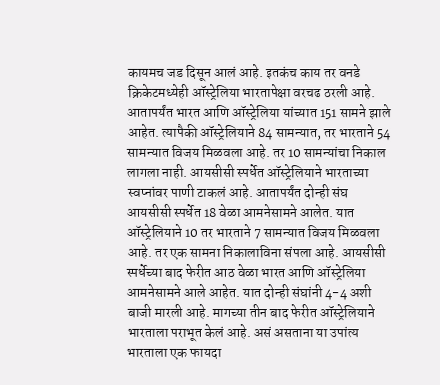कायमच जड दिसून आलं आहे. इतकंच काय तर वनडे क्रिकेटमध्येही ऑस्ट्रेलिया भारतापेक्षा वरचढ ठरली आहे. आतापर्यंत भारत आणि ऑस्ट्रेलिया यांच्यात 151 सामने झाले आहेत. त्यापैकी ऑस्ट्रेलियाने 84 सामन्यात, तर भारताने 54 सामन्यात विजय मिळवला आहे. तर 10 सामन्यांचा निकाल लागला नाही. आयसीसी स्पर्धेत ऑस्ट्रेलियाने भारताच्या स्वप्नांवर पाणी टाकलं आहे. आतापर्यंत दोन्ही संघ आयसीसी स्पर्धेत 18 वेळा आमनेसामने आलेत. यात ऑस्ट्रेलियाने 10 तर भारताने 7 सामन्यात विजय मिळवला आहे. तर एक सामना निकालाविना संपला आहे. आयसीसी स्पर्धेच्या बाद फेरीत आठ वेळा भारत आणि ऑस्ट्रेलिया आमनेसामने आले आहेत. यात दोन्ही संघांनी 4-4 अशी बाजी मारली आहे. मागच्या तीन बाद फेरीत ऑस्ट्रेलियाने भारताला पराभूत केलं आहे. असं असताना या उपांत्य भारताला एक फायदा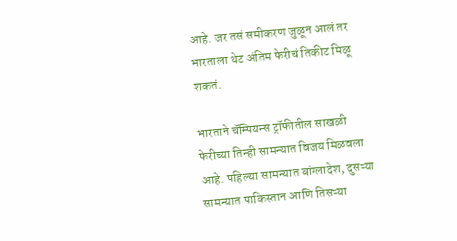आहे. जर तसं समीकरण जुळून आलं तर भारताला थेट अंतिम फेरीचं तिकीट मिळू शकतं.

भारताने चॅम्पियन्स ट्रॉफीतील साखळी फेरीच्या तिन्ही सामन्यात विजय मिळवला आहे. पहिल्या सामन्यात बांग्लादेश, दुसऱ्या सामन्यात पाकिस्तान आणि तिसऱ्या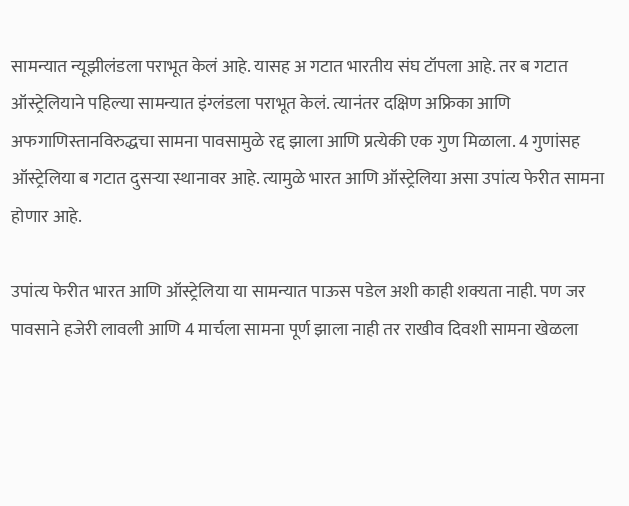सामन्यात न्यूझीलंडला पराभूत केलं आहे. यासह अ गटात भारतीय संघ टॉपला आहे. तर ब गटात ऑस्ट्रेलियाने पहिल्या सामन्यात इंग्लंडला पराभूत केलं. त्यानंतर दक्षिण अफ्रिका आणि अफगाणिस्तानविरुद्धचा सामना पावसामुळे रद्द झाला आणि प्रत्येकी एक गुण मिळाला. 4 गुणांसह ऑस्ट्रेलिया ब गटात दुसऱ्या स्थानावर आहे. त्यामुळे भारत आणि ऑस्ट्रेलिया असा उपांत्य फेरीत सामना होणार आहे.

उपांत्य फेरीत भारत आणि ऑस्ट्रेलिया या सामन्यात पाऊस पडेल अशी काही शक्यता नाही. पण जर पावसाने हजेरी लावली आणि 4 मार्चला सामना पूर्ण झाला नाही तर राखीव दिवशी सामना खेळला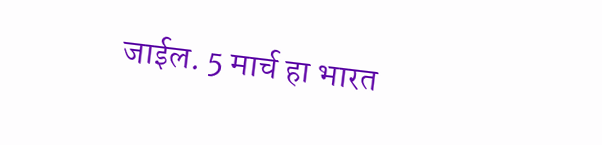जाईल. 5 मार्च हा भारत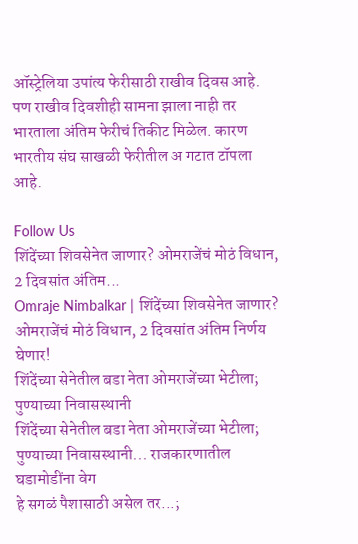ऑस्ट्रेलिया उपांत्य फेरीसाठी राखीव दिवस आहे. पण राखीव दिवशीही सामना झाला नाही तर भारताला अंतिम फेरीचं तिकीट मिळेल. कारण भारतीय संघ साखळी फेरीतील अ गटात टॉपला आहे.

Follow Us
शिंदेंच्या शिवसेनेत जाणार? ओमराजेंचं मोठं विधान, 2 दिवसांत अंतिम...
Omraje Nimbalkar | शिंदेंच्या शिवसेनेत जाणार? ओमराजेंचं मोठं विधान, 2 दिवसांत अंतिम निर्णय घेणार!
शिंदेंच्या सेनेतील बडा नेता ओमराजेंच्या भेटीला; पुण्याच्या निवासस्थानी
शिंदेंच्या सेनेतील बडा नेता ओमराजेंच्या भेटीला; पुण्याच्या निवासस्थानी... राजकारणातील घडामोडींना वेग
हे सगळं पैशासाठी असेल तर...;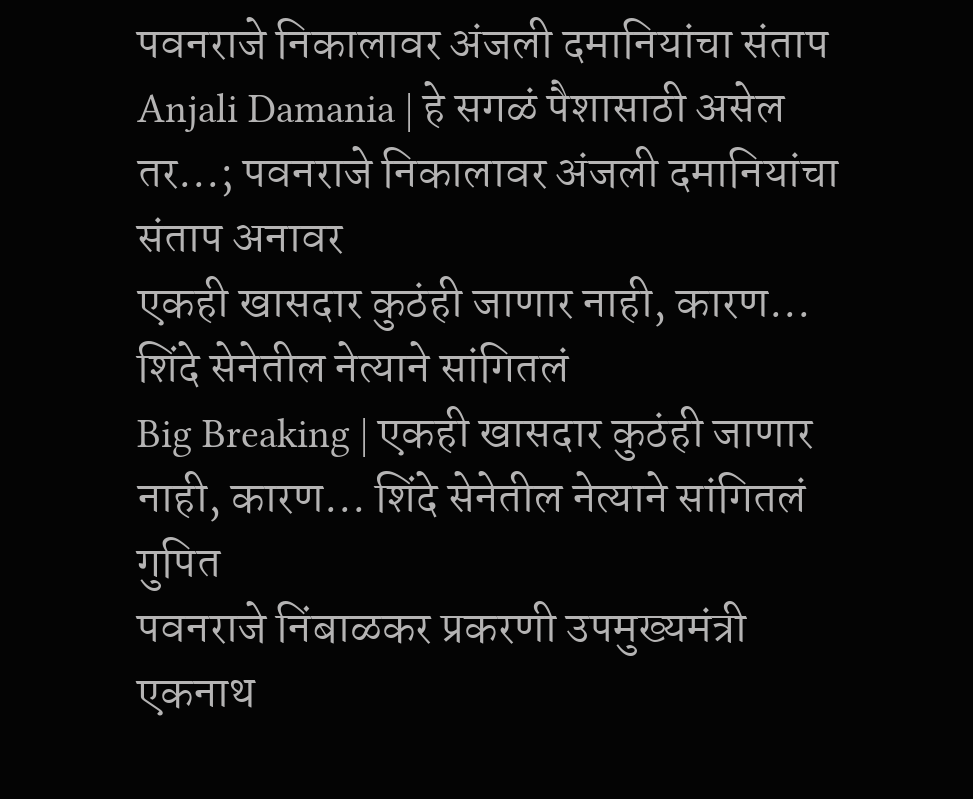पवनराजे निकालावर अंजली दमानियांचा संताप
Anjali Damania | हे सगळं पैशासाठी असेल तर...; पवनराजे निकालावर अंजली दमानियांचा संताप अनावर
एकही खासदार कुठंही जाणार नाही, कारण... शिंदे सेनेतील नेत्याने सांगितलं
Big Breaking | एकही खासदार कुठंही जाणार नाही, कारण... शिंदे सेनेतील नेत्याने सांगितलं गुपित
पवनराजे निंबाळकर प्रकरणी उपमुख्यमंत्री एकनाथ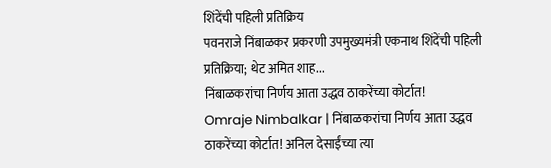शिंदेंची पहिली प्रतिक्रिय
पवनराजे निंबाळकर प्रकरणी उपमुख्यमंत्री एकनाथ शिंदेंची पहिली प्रतिक्रिया; थेट अमित शाह...
निंबाळकरांचा निर्णय आता उद्धव ठाकरेंच्या कोर्टात!
Omraje Nimbalkar | निंबाळकरांचा निर्णय आता उद्धव ठाकरेंच्या कोर्टात! अनिल देसाईंच्या त्या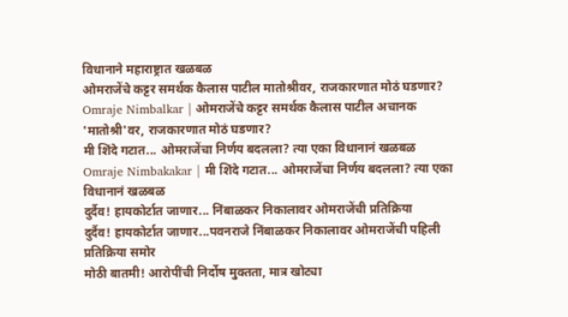विधानाने महाराष्ट्रात खळबळ
ओमराजेंचे कट्टर समर्थक कैलास पाटील मातोश्रीवर, राजकारणात मोठं घडणार?
Omraje Nimbalkar | ओमराजेंचे कट्टर समर्थक कैलास पाटील अचानक 'मातोश्री'वर, राजकारणात मोठं घडणार?
मी शिंदे गटात... ओमराजेंचा निर्णय बदलला? त्या एका विधानानं खळबळ
Omraje Nimbakakar | मी शिंदे गटात... ओमराजेंचा निर्णय बदलला? त्या एका विधानानं खळबळ
दुर्दैव! हायकोर्टात जाणार... निंबाळकर निकालावर ओमराजेंची प्रतिक्रिया
दुर्दैव! हायकोर्टात जाणार...पवनराजे निंबाळकर निकालावर ओमराजेंची पहिली प्रतिक्रिया समोर
मोठी बातमी! आरोपींची निर्दोष मुक्तता, मात्र खोट्या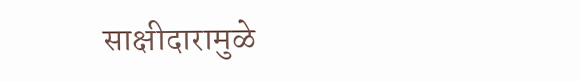साक्षीदारामुळे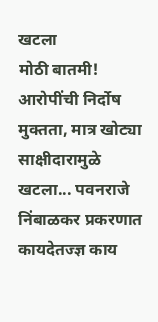खटला
मोठी बातमी! आरोपींची निर्दोष मुक्तता, मात्र खोट्या साक्षीदारामुळे खटला... पवनराजे निंबाळकर प्रकरणात कायदेतज्ज्ञ काय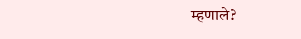म्हणाले?